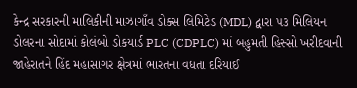કેન્દ્ર સરકારની માલિકીની માઝાગાઁવ ડોક્સ લિમિટેડ (MDL) દ્વારા ૫૩ મિલિયન ડોલરના સોદામાં કોલંબો ડોકયાર્ડ PLC (CDPLC) માં બહુમતી હિસ્સો ખરીદવાની જાહેરાતને હિંદ મહાસાગર ક્ષેત્રમાં ભારતના વધતા દરિયાઈ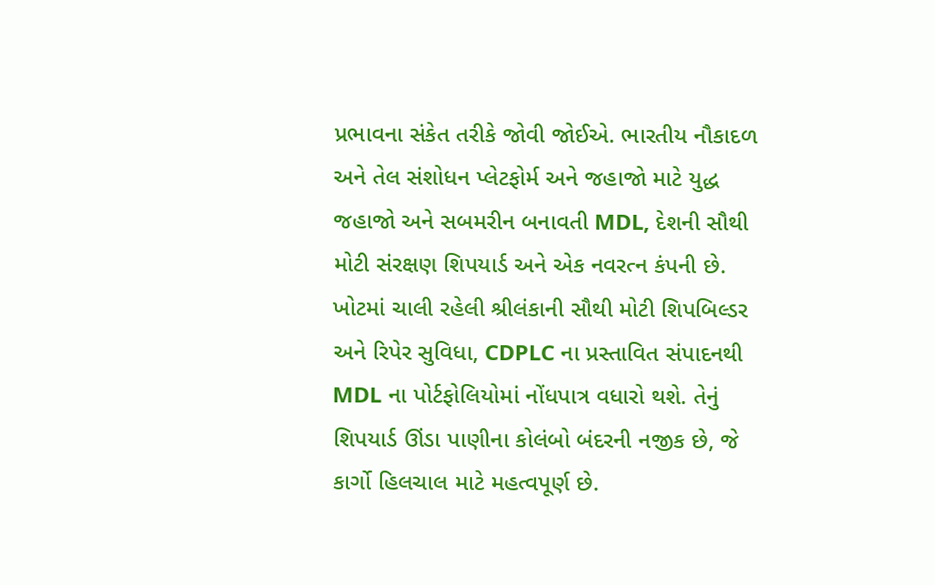પ્રભાવના સંકેત તરીકે જોવી જોઈએ. ભારતીય નૌકાદળ અને તેલ સંશોધન પ્લેટફોર્મ અને જહાજો માટે યુદ્ધ જહાજો અને સબમરીન બનાવતી MDL, દેશની સૌથી મોટી સંરક્ષણ શિપયાર્ડ અને એક નવરત્ન કંપની છે. ખોટમાં ચાલી રહેલી શ્રીલંકાની સૌથી મોટી શિપબિલ્ડર અને રિપેર સુવિધા, CDPLC ના પ્રસ્તાવિત સંપાદનથી MDL ના પોર્ટફોલિયોમાં નોંધપાત્ર વધારો થશે. તેનું શિપયાર્ડ ઊંડા પાણીના કોલંબો બંદરની નજીક છે, જે કાર્ગો હિલચાલ માટે મહત્વપૂર્ણ છે.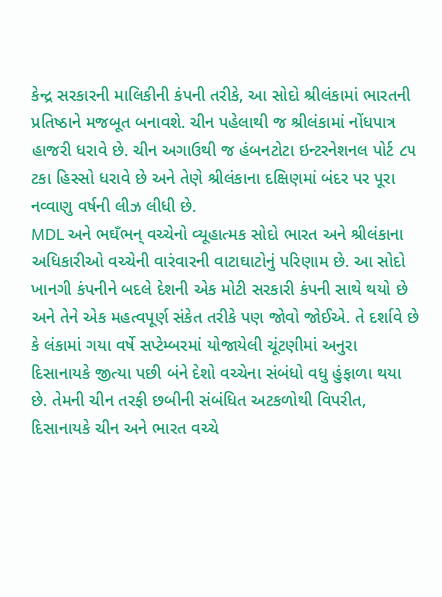કેન્દ્ર સરકારની માલિકીની કંપની તરીકે, આ સોદો શ્રીલંકામાં ભારતની પ્રતિષ્ઠાને મજબૂત બનાવશે. ચીન પહેલાથી જ શ્રીલંકામાં નોંધપાત્ર હાજરી ધરાવે છે. ચીન અગાઉથી જ હંબનટોટા ઇન્ટરનેશનલ પોર્ટ ૮૫ ટકા હિસ્સો ધરાવે છે અને તેણે શ્રીલંકાના દક્ષિણમાં બંદર પર પૂરા નવ્વાણુ વર્ષની લીઝ લીધી છે.
MDL અને ભઘઁભન્ વચ્ચેનો વ્યૂહાત્મક સોદો ભારત અને શ્રીલંકાના અધિકારીઓ વચ્ચેની વારંવારની વાટાઘાટોનું પરિણામ છે. આ સોદો ખાનગી કંપનીને બદલે દેશની એક મોટી સરકારી કંપની સાથે થયો છે અને તેને એક મહત્વપૂર્ણ સંકેત તરીકે પણ જોવો જોઈએ. તે દર્શાવે છે કે લંકામાં ગયા વર્ષે સપ્ટેમ્બરમાં યોજાયેલી ચૂંટણીમાં અનુરા દિસાનાયકે જીત્યા પછી બંને દેશો વચ્ચેના સંબંધો વધુ હુંફાળા થયા છે. તેમની ચીન તરફી છબીની સંબંધિત અટકળોથી વિપરીત, દિસાનાયકે ચીન અને ભારત વચ્ચે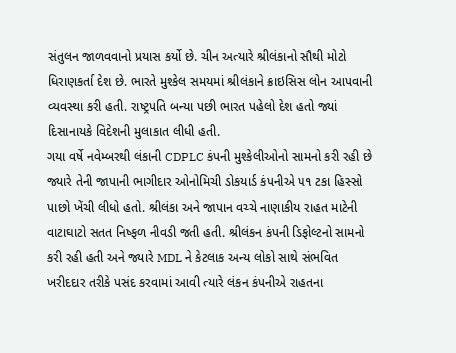સંતુલન જાળવવાનો પ્રયાસ કર્યો છે. ચીન અત્યારે શ્રીલંકાનો સૌથી મોટો ધિરાણકર્તા દેશ છે. ભારતે મુશ્કેલ સમયમાં શ્રીલંકાને ક્રાઇસિસ લોન આપવાની વ્યવસ્થા કરી હતી. રાષ્ટ્રપતિ બન્યા પછી ભારત પહેલો દેશ હતો જ્યાં દિસાનાયકે વિદેશની મુલાકાત લીધી હતી.
ગયા વર્ષે નવેમ્બરથી લંકાની CDPLC કંપની મુશ્કેલીઓનો સામનો કરી રહી છે જ્યારે તેની જાપાની ભાગીદાર ઓનોમિચી ડોકયાર્ડ કંપનીએ ૫૧ ટકા હિસ્સો પાછો ખેંચી લીધો હતો. શ્રીલંકા અને જાપાન વચ્ચે નાણાકીય રાહત માટેની વાટાઘાટો સતત નિષ્ફળ નીવડી જતી હતી. શ્રીલંકન કંપની ડિફોલ્ટનો સામનો કરી રહી હતી અને જ્યારે MDL ને કેટલાક અન્ય લોકો સાથે સંભવિત ખરીદદાર તરીકે પસંદ કરવામાં આવી ત્યારે લંકન કંપનીએ રાહતના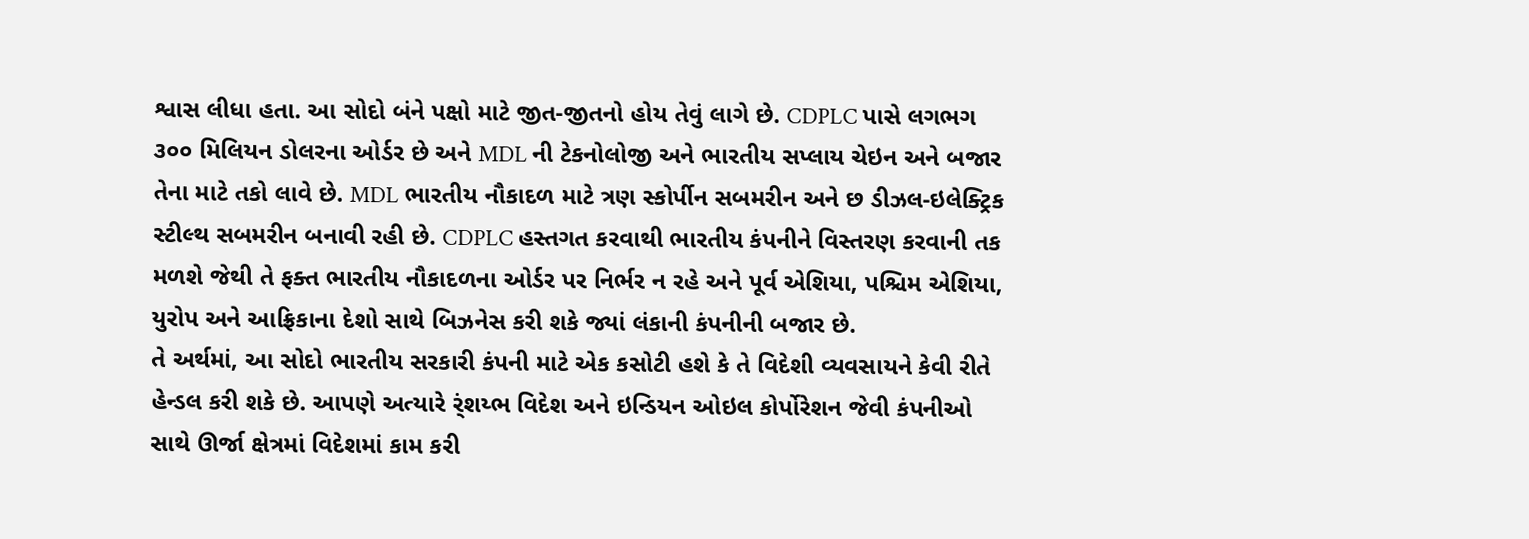શ્વાસ લીધા હતા. આ સોદો બંને પક્ષો માટે જીત-જીતનો હોય તેવું લાગે છે. CDPLC પાસે લગભગ ૩૦૦ મિલિયન ડોલરના ઓર્ડર છે અને MDL ની ટેકનોલોજી અને ભારતીય સપ્લાય ચેઇન અને બજાર તેના માટે તકો લાવે છે. MDL ભારતીય નૌકાદળ માટે ત્રણ સ્કોર્પીન સબમરીન અને છ ડીઝલ-ઇલેક્ટ્રિક સ્ટીલ્થ સબમરીન બનાવી રહી છે. CDPLC હસ્તગત કરવાથી ભારતીય કંપનીને વિસ્તરણ કરવાની તક મળશે જેથી તે ફક્ત ભારતીય નૌકાદળના ઓર્ડર પર નિર્ભર ન રહે અને પૂર્વ એશિયા, પશ્ચિમ એશિયા, યુરોપ અને આફ્રિકાના દેશો સાથે બિઝનેસ કરી શકે જ્યાં લંકાની કંપનીની બજાર છે.
તે અર્થમાં, આ સોદો ભારતીય સરકારી કંપની માટે એક કસોટી હશે કે તે વિદેશી વ્યવસાયને કેવી રીતે હેન્ડલ કરી શકે છે. આપણે અત્યારે ર્ંશય્ભ વિદેશ અને ઇન્ડિયન ઓઇલ કોર્પોરેશન જેવી કંપનીઓ સાથે ઊર્જા ક્ષેત્રમાં વિદેશમાં કામ કરી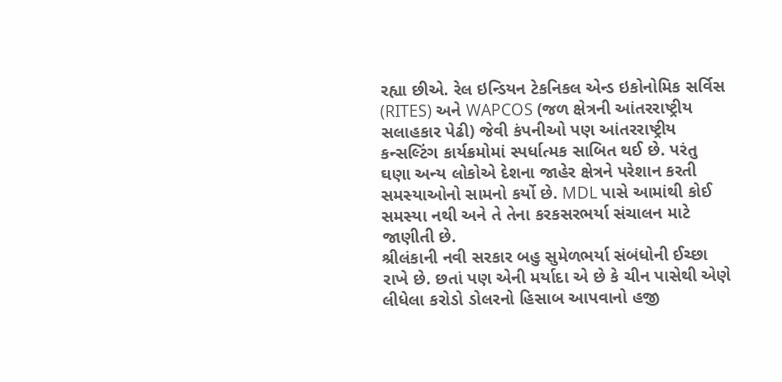રહ્યા છીએ. રેલ ઇન્ડિયન ટેકનિકલ એન્ડ ઇકોનોમિક સર્વિસ (RITES) અને WAPCOS (જળ ક્ષેત્રની આંતરરાષ્ટ્રીય સલાહકાર પેઢી) જેવી કંપનીઓ પણ આંતરરાષ્ટ્રીય કન્સલ્ટિંગ કાર્યક્રમોમાં સ્પર્ધાત્મક સાબિત થઈ છે. પરંતુ ઘણા અન્ય લોકોએ દેશના જાહેર ક્ષેત્રને પરેશાન કરતી સમસ્યાઓનો સામનો કર્યો છે. MDL પાસે આમાંથી કોઈ સમસ્યા નથી અને તે તેના કરકસરભર્યા સંચાલન માટે જાણીતી છે.
શ્રીલંકાની નવી સરકાર બહુ સુમેળભર્યા સંબંધોની ઈચ્છા રાખે છે. છતાં પણ એની મર્યાદા એ છે કે ચીન પાસેથી એણે લીધેલા કરોડો ડોલરનો હિસાબ આપવાનો હજી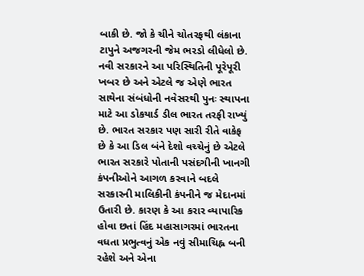બાકી છે. જો કે ચીને ચોતરફથી લંકાના ટાપુને અજગરની જેમ ભરડો લીધેલો છે. નવી સરકારને આ પરિસ્થિતિની પૂરેપૂરી ખબર છે અને એટલે જ એણે ભારત સાથેના સંબંધોની નવેસરથી પુનઃ સ્થાપના માટે આ ડોકયાર્ડ ડીલ ભારત તરફી રાખ્યું છે. ભારત સરકાર પણ સારી રીતે વાકેફ છે કે આ ડિલ બંને દેશો વચ્ચેનું છે એટલે ભારત સરકારે પોતાની પસંદગીની ખાનગી કંપનીઓને આગળ કરવાને બદલે સરકારની માલિકીની કંપનીને જ મેદાનમાં ઉતારી છે. કારણ કે આ કરાર વ્યાપારિક હોવા છતાં હિંદ મહાસાગરમાં ભારતના વધતા પ્રભુત્વનું એક નવું સીમાચિહ્ન બની રહેશે અને એના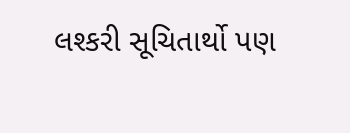લશ્કરી સૂચિતાર્થો પણ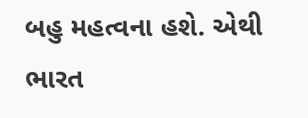બહુ મહત્વના હશે. એથી ભારત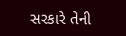સરકારે તેની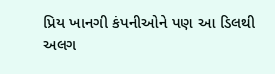પ્રિય ખાનગી કંપનીઓને પણ આ ડિલથી અલગ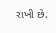રાખી છે.